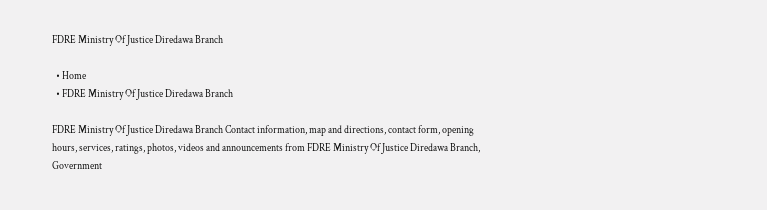FDRE Ministry Of Justice Diredawa Branch

  • Home
  • FDRE Ministry Of Justice Diredawa Branch

FDRE Ministry Of Justice Diredawa Branch Contact information, map and directions, contact form, opening hours, services, ratings, photos, videos and announcements from FDRE Ministry Of Justice Diredawa Branch, Government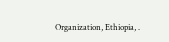Organization, Ethiopia, .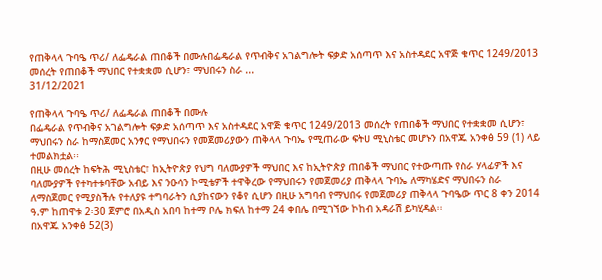የጠቅላላ ጉባዔ ጥሪ/ ለፌዴራል ጠበቆች በሙሉበፌዴራል የጥብቅና አገልግሎት ፍቃድ አሰጣጥ እና አስተዳደር አዋጅ ቁጥር 1249/2013 መሰረት የጠበቆች ማህበር የተቋቋመ ሲሆን፣ ማህበሩን ስራ ...
31/12/2021

የጠቅላላ ጉባዔ ጥሪ/ ለፌዴራል ጠበቆች በሙሉ
በፌዴራል የጥብቅና አገልግሎት ፍቃድ አሰጣጥ እና አስተዳደር አዋጅ ቁጥር 1249/2013 መሰረት የጠበቆች ማህበር የተቋቋመ ሲሆን፣ ማህበሩን ስራ ከማስጀመር አንፃር የማህበሩን የመጀመሪያውን ጠቅላላ ጉባኤ የሚጠራው ፍትሀ ሚኒስቴር መሆኑን በአዋጁ አንቀፅ 59 (1) ላይ ተመልክቷል፡፡
በዚሁ መሰረት ከፍትሕ ሚኒስቴር፣ ከኢትዮጵያ የህግ ባለሙያዎች ማህበር እና ከኢትዮጵያ ጠበቆች ማህበር የተውጣጡ የስራ ሃላፊዎች እና ባለሙያዎች የተካተቱባቸው አብይ እና ንዑሳን ኮሚቴዎች ተዋቅረው የማህበሩን የመጀመሪያ ጠቅላላ ጉባኤ ለማካሄድና ማህበሩን ስራ ለማስጀመር የሚያስችሉ የተለያዩ ተግባራትን ሲያከናውን የቆየ ሲሆን በዚሁ አግባብ የማህበሩ የመጀመሪያ ጠቅላላ ጉባዔው ጥር 8 ቀን 2014 ዓ.ም ከጠዋቱ 2፡30 ጀምሮ በአዲስ አበባ ከተማ ቦሌ ክፍለ ከተማ 24 ቀበሌ በሚገኘው ኮከብ አዳራሽ ይካሂዳል፡፡
በአዋጁ አንቀፅ 52(3)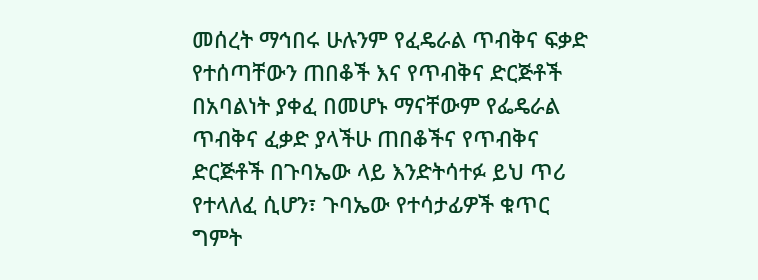መሰረት ማኅበሩ ሁሉንም የፈዴራል ጥብቅና ፍቃድ የተሰጣቸውን ጠበቆች እና የጥብቅና ድርጅቶች በአባልነት ያቀፈ በመሆኑ ማናቸውም የፌዴራል ጥብቅና ፈቃድ ያላችሁ ጠበቆችና የጥብቅና ድርጅቶች በጉባኤው ላይ እንድትሳተፉ ይህ ጥሪ የተላለፈ ሲሆን፣ ጉባኤው የተሳታፊዎች ቁጥር ግምት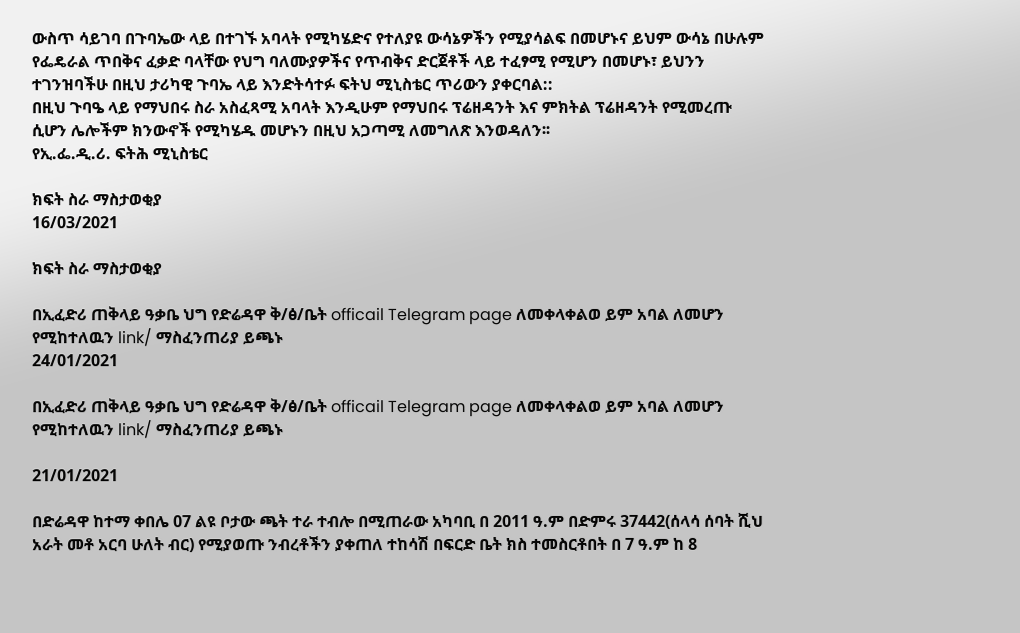ውስጥ ሳይገባ በጉባኤው ላይ በተገኙ አባላት የሚካሄድና የተለያዩ ውሳኔዎችን የሚያሳልፍ በመሆኑና ይህም ውሳኔ በሁሉም የፌዴራል ጥበቅና ፈቃድ ባላቸው የህግ ባለሙያዎችና የጥብቅና ድርጀቶች ላይ ተፈፃሚ የሚሆን በመሆኑ፣ ይህንን ተገንዝባችሁ በዚህ ታሪካዊ ጉባኤ ላይ እንድትሳተፉ ፍትህ ሚኒስቴር ጥሪውን ያቀርባል::
በዚህ ጉባዔ ላይ የማህበሩ ስራ አስፈጻሚ አባላት እንዲሁም የማህበሩ ፕሬዘዳንት እና ምክትል ፕሬዘዳንት የሚመረጡ ሲሆን ሌሎችም ክንውኖች የሚካሄዱ መሆኑን በዚህ አጋጣሚ ለመግለጽ እንወዳለን፡፡
የኢ.ፌ.ዲ.ሪ. ፍትሕ ሚኒስቴር

ክፍት ስራ ማስታወቂያ
16/03/2021

ክፍት ስራ ማስታወቂያ

በኢፈድሪ ጠቅላይ ዓቃቤ ህግ የድሬዳዋ ቅ/ፅ/ቤት officail Telegram page ለመቀላቀልወ ይም አባል ለመሆን የሚከተለዉን link/ ማስፈንጠሪያ ይጫኑ
24/01/2021

በኢፈድሪ ጠቅላይ ዓቃቤ ህግ የድሬዳዋ ቅ/ፅ/ቤት officail Telegram page ለመቀላቀልወ ይም አባል ለመሆን የሚከተለዉን link/ ማስፈንጠሪያ ይጫኑ

21/01/2021

በድሬዳዋ ከተማ ቀበሌ 07 ልዩ ቦታው ጫት ተራ ተብሎ በሚጠራው አካባቢ በ 2011 ዓ.ም በድምሩ 37442(ሰላሳ ሰባት ሺህ አራት መቶ አርባ ሁለት ብር) የሚያወጡ ንብረቶችን ያቀጠለ ተከሳሽ በፍርድ ቤት ክስ ተመስርቶበት በ 7 ዓ.ም ከ 8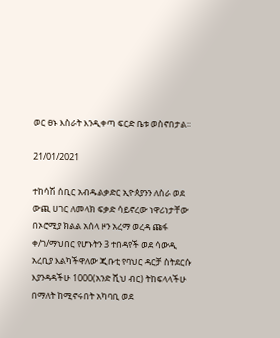ወር ፀኑ እስራት እንዲቀጣ ፍርድ ቤቱ ወስኖበታል፡፡

21/01/2021

ተከሳሽ ሰቢር አብዱልቃድር ኢዮጰያንን ለስራ ወደ ውጪ ሀገር ለመላክ ፍቃድ ሳይኖረው ነዋሪነታቸው በኦሮሚያ ክልል አሰላ ዞን አረማ ወረዳ ጩፋ ቀ/ገ/ማህበር የሆኑትን 3 ተበዳየች ወደ ሳውዲ አረቢያ እልካችዋለው ጂቡቲ የባህር ዳርቻ ስትደርሱ እያንዳዳችሁ 1000(አንድ ሺህ ብር) ትከፍላላችሁ በማለት ከሚኖሩበት አካባቢ ወደ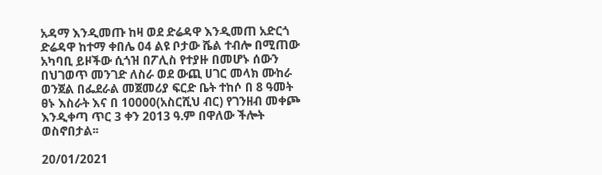አዳማ እንዲመጡ ከዛ ወደ ድሬዳዋ እንዲመጠ አድርጎ ድሬዳዋ ከተማ ቀበሌ 04 ልዩ ቦታው ሼል ተብሎ በሚጠው አካባቢ ይዞችው ሲጎዝ በፖሊስ የተያዙ በመሆኑ ሰውን በህገወጥ መንገድ ለስራ ወደ ውጪ ሀገር መላክ ሙከራ ወንጀል በፌደራል መጀመሪያ ፍርድ ቤት ተከሶ በ 8 ዓመት ፀኑ እስራት እና በ 10000(አስርሺህ ብር) የገንዘብ መቀጮ እንዲቀጣ ጥር 3 ቀን 2013 ዓ.ም በዋለው ችሎት ወስኖበታል፡፡

20/01/2021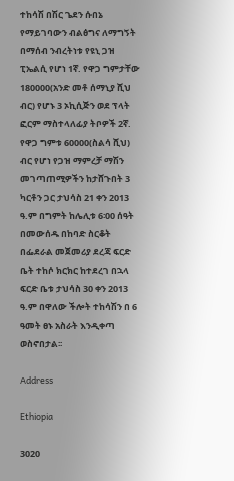ተከሳሽ በሽር ጌደን ሱበኔ የማይገባውን ብልፅግና ለማግኝት በማሰብ ንብረትነቱ የዩኒ ጋዝ ፒኤልሲ የሆነ 1ኛ. የዋጋ ግምታቸው 180000(አንድ መቶ ሰማኒያ ሺህ ብር) የሆኑ 3 ኦኪሲጅን ወደ ፕላት ፎርም ማስተላለፊያ ትቦዎች 2ኛ. የዋጋ ግምቱ 60000(ስልሳ ሺህ) ብር የሆነ የጋዝ ማምረቻ ማሽን መገጣጠሚዎችን ከታሸጉበት 3 ካርቶን ጋር ታህሳስ 21 ቀን 2013 ዓ.ም በግምት ከሌሊቱ 6፡00 ሰዓት በመውሰዱ በከባድ ስርቆት በፌደራል መጀመሪያ ደረጃ ፍርድ ቤት ተከሶ ክርክር ከተደረገ በኋላ ፍርድ ቤቱ ታህሳስ 30 ቀን 2013 ዓ.ም በዋለው ችሎት ተከሳሽን በ 6 ዓመት ፀኑ አስራት እንዲቀጣ ወስኖበታል፡፡

Address

Ethiopia

3020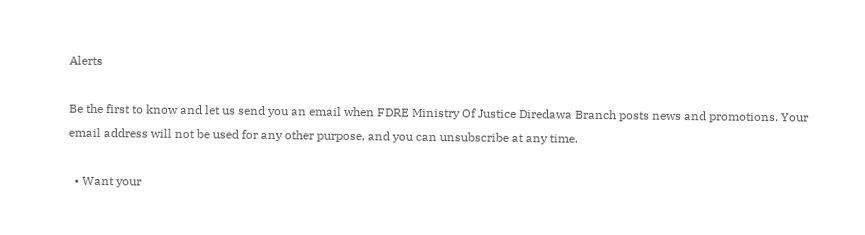Alerts

Be the first to know and let us send you an email when FDRE Ministry Of Justice Diredawa Branch posts news and promotions. Your email address will not be used for any other purpose, and you can unsubscribe at any time.

  • Want your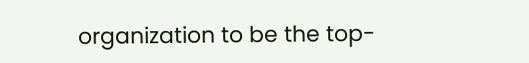organization to be the top-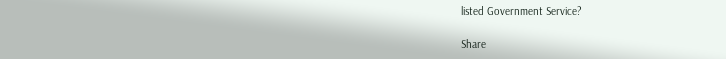listed Government Service?

Share